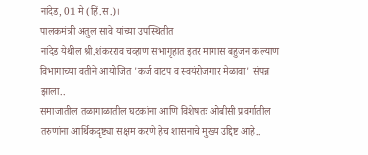नांदेड, 01 मे (हिं.स.)।
पालकमंत्री अतुल सावे यांच्या उपस्थितीत
नांदेड येथील श्री.शंकरराव चव्हाण सभागृहात इतर मागास बहुजन कल्याण विभागाच्या वतीने आयोजित 'कर्ज वाटप व स्वयंरोजगार मेळावा' संपन्न झाला..
समाजातील तळागाळातील घटकांना आणि विशेषतः ओबीसी प्रवर्गातील तरुणांना आर्थिकदृष्ट्या सक्षम करणे हेच शासनाचे मुख्य उद्दिष्ट आहे..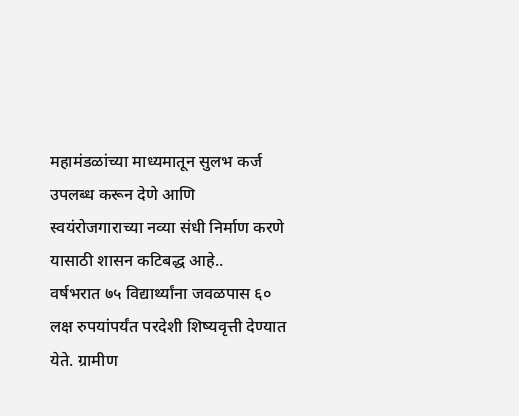महामंडळांच्या माध्यमातून सुलभ कर्ज उपलब्ध करून देणे आणि स्वयंरोजगाराच्या नव्या संधी निर्माण करणे यासाठी शासन कटिबद्ध आहे..
वर्षभरात ७५ विद्यार्थ्यांना जवळपास ६० लक्ष रुपयांपर्यंत परदेशी शिष्यवृत्ती देण्यात येते. ग्रामीण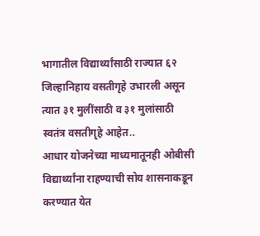भागातील विद्यार्थ्यांसाठी राज्यात ६२ जिल्हानिहाय वसतीगृहे उभारली असून त्यात ३१ मुलींसाठी व ३१ मुलांसाठी स्वतंत्र वसतीगृहे आहेत..
आधार योजनेच्या माध्यमातूनही ओबीसी विद्यार्थ्यांना राहण्याची सोय शासनाकडून करण्यात येत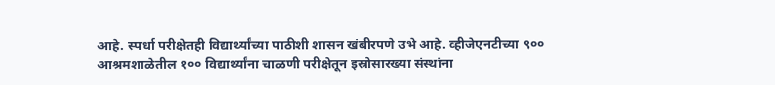आहे. स्पर्धा परीक्षेतही विद्यार्थ्यांच्या पाठीशी शासन खंबीरपणे उभे आहे. व्हीजेएनटीच्या ९०० आश्रमशाळेतील १०० विद्यार्थ्यांना चाळणी परीक्षेतून इस्रोसारख्या संस्थांना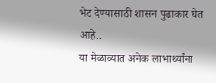भेट देण्यासाठी शासन पुढाकार घेत आहे..
या मेळाव्यात अनेक लाभार्थ्यांना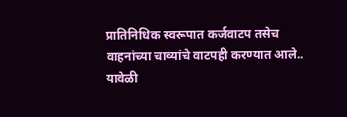प्रातिनिधिक स्वरूपात कर्जवाटप तसेच वाहनांच्या चाव्यांचे वाटपही करण्यात आले..
यावेळी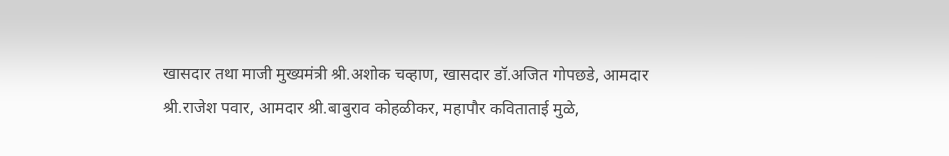खासदार तथा माजी मुख्यमंत्री श्री.अशोक चव्हाण, खासदार डॉ.अजित गोपछडे, आमदार श्री.राजेश पवार, आमदार श्री.बाबुराव कोहळीकर, महापौर कविताताई मुळे,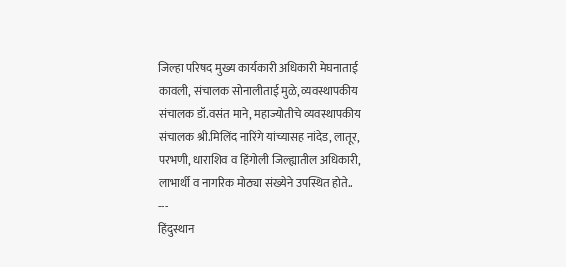जिल्हा परिषद मुख्य कार्यकारी अधिकारी मेघनाताई कावली, संचालक सोनालीताई मुळे, व्यवस्थापकीय संचालक डॉ.वसंत माने, महाज्योतीचे व्यवस्थापकीय संचालक श्री.मिलिंद नारिंगे यांच्यासह नांदेड, लातूर, परभणी, धाराशिव व हिंगोली जिल्ह्यातील अधिकारी, लाभार्थी व नागरिक मोठ्या संख्येने उपस्थित होते..
---
हिंदुस्थान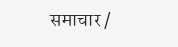समाचार /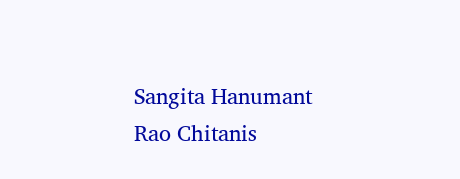Sangita Hanumant Rao Chitanis